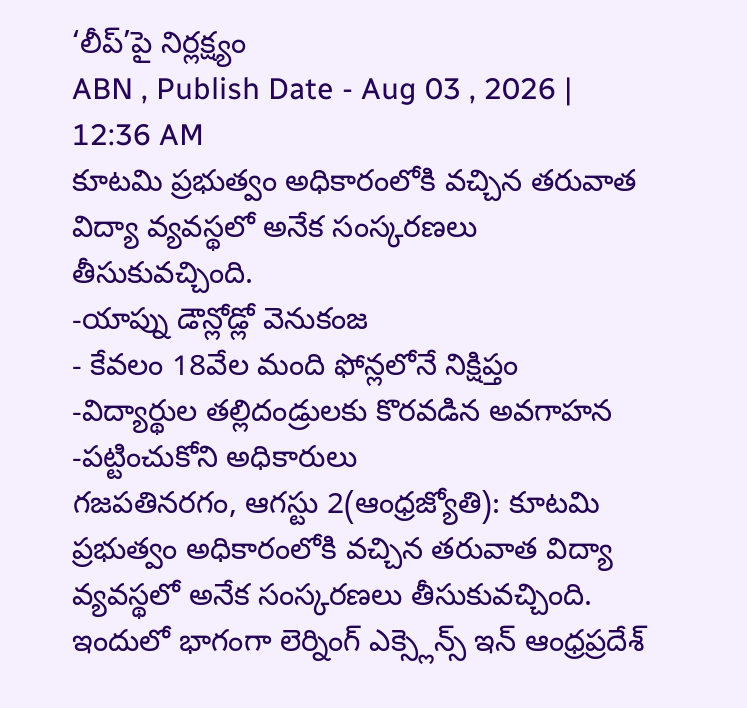‘లీప్’పై నిర్లక్ష్యం
ABN , Publish Date - Aug 03 , 2026 | 12:36 AM
కూటమి ప్రభుత్వం అధికారంలోకి వచ్చిన తరువాత విద్యా వ్యవస్థలో అనేక సంస్కరణలు తీసుకువచ్చింది.
-యాప్ను డౌన్లోడ్లో వెనుకంజ
- కేవలం 18వేల మంది ఫోన్లలోనే నిక్షిప్తం
-విద్యార్థుల తల్లిదండ్రులకు కొరవడిన అవగాహన
-పట్టించుకోని అధికారులు
గజపతినరగం, ఆగస్టు 2(ఆంధ్రజ్యోతి): కూటమి ప్రభుత్వం అధికారంలోకి వచ్చిన తరువాత విద్యా వ్యవస్థలో అనేక సంస్కరణలు తీసుకువచ్చింది. ఇందులో భాగంగా లెర్నింగ్ ఎక్స్లెన్స్ ఇన్ ఆంధ్రప్రదేశ్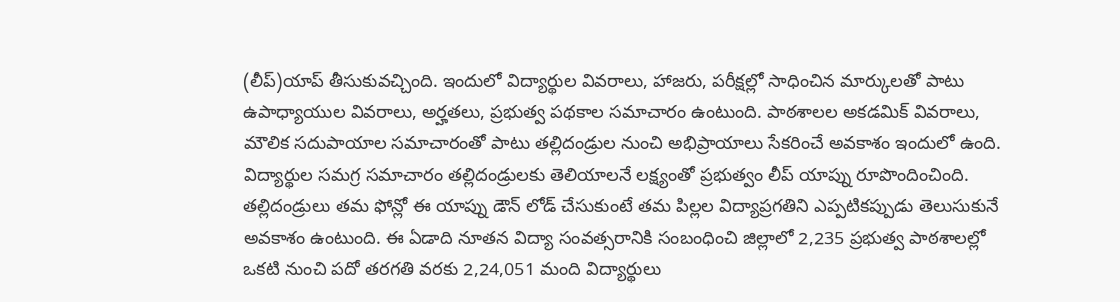(లీప్)యాప్ తీసుకువచ్చింది. ఇందులో విద్యార్థుల వివరాలు, హాజరు, పరీక్షల్లో సాధించిన మార్కులతో పాటు ఉపాధ్యాయుల వివరాలు, అర్హతలు, ప్రభుత్వ పథకాల సమాచారం ఉంటుంది. పాఠశాలల అకడమిక్ వివరాలు, మౌలిక సదుపాయాల సమాచారంతో పాటు తల్లిదండ్రుల నుంచి అభిప్రాయాలు సేకరించే అవకాశం ఇందులో ఉంది. విద్యార్థుల సమగ్ర సమాచారం తల్లిదండ్రులకు తెలియాలనే లక్ష్యంతో ప్రభుత్వం లీప్ యాప్ను రూపొందించింది. తల్లిదండ్రులు తమ ఫోన్లో ఈ యాప్ను డౌన్ లోడ్ చేసుకుంటే తమ పిల్లల విద్యాప్రగతిని ఎప్పటికప్పుడు తెలుసుకునే అవకాశం ఉంటుంది. ఈ ఏడాది నూతన విద్యా సంవత్సరానికి సంబంధించి జిల్లాలో 2,235 ప్రభుత్వ పాఠశాలల్లో ఒకటి నుంచి పదో తరగతి వరకు 2,24,051 మంది విద్యార్థులు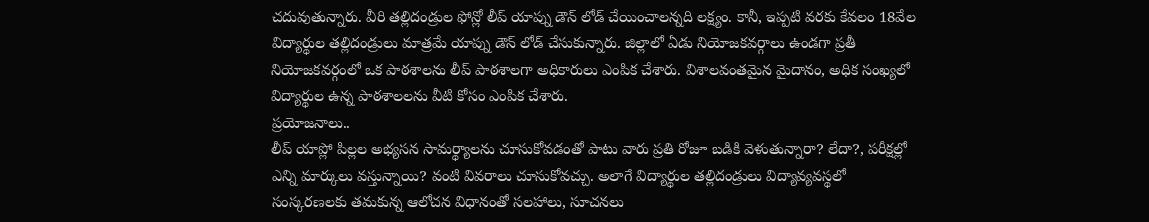చదువుతున్నారు. వీరి తల్లిదండ్రుల ఫోన్లో లీప్ యాప్ను డౌన్ లోడ్ చేయించాలన్నది లక్ష్యం. కానీ, ఇప్పటి వరకు కేవలం 18వేల విద్యార్థుల తల్లిదండ్రులు మాత్రమే యాప్ను డౌన్ లోడ్ చేసుకున్నారు. జిల్లాలో ఏడు నియోజకవర్గాలు ఉండగా ప్రతీ నియోజకవర్గంలో ఒక పాఠశాలను లీప్ పాఠశాలగా అధికారులు ఎంపిక చేశారు. విశాలవంతమైన మైదానం, అధిక సంఖ్యలో విద్యార్థుల ఉన్న పాఠశాలలను వీటి కోసం ఎంపిక చేశారు.
ప్రయోజనాలు..
లీప్ యాప్లో పిల్లల అభ్యసన సామర్థ్యాలను చూసుకోవడంతో పాటు వారు ప్రతి రోజూ బడికి వెళుతున్నారా? లేదా?, పరీక్షల్లో ఎన్ని మార్కులు వస్తున్నాయి? వంటి వివరాలు చూసుకోవచ్చు. అలాగే విద్యార్థుల తల్లిదండ్రులు విద్యావ్యవస్థలో సంస్కరణలకు తమకున్న ఆలోచన విధానంతో సలహాలు, సూచనలు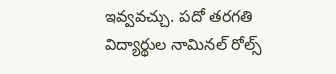ఇవ్వవచ్చు. పదో తరగతి విద్యార్థుల నామినల్ రోల్స్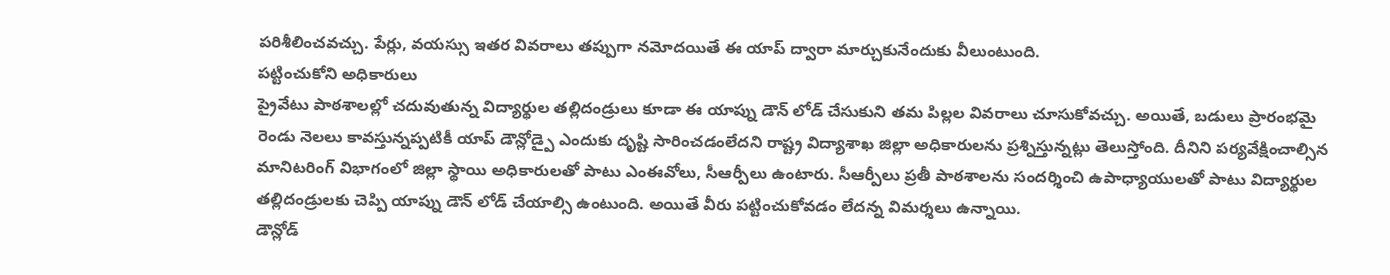పరిశీలించవచ్చు. పేర్లు, వయస్సు ఇతర వివరాలు తప్పుగా నమోదయితే ఈ యాప్ ద్వారా మార్చుకునేందుకు వీలుంటుంది.
పట్టించుకోని అధికారులు
ప్రైవేటు పాఠశాలల్లో చదువుతున్న విద్యార్థుల తల్లిదండ్రులు కూడా ఈ యాప్ను డౌన్ లోడ్ చేసుకుని తమ పిల్లల వివరాలు చూసుకోవచ్చు. అయితే, బడులు ప్రారంభమై రెండు నెలలు కావస్తున్నప్పటికీ యాప్ డౌన్లోడ్పై ఎందుకు దృష్టి సారించడంలేదని రాష్ట్ర విద్యాశాఖ జిల్లా అధికారులను ప్రశ్నిస్తున్నట్లు తెలుస్తోంది. దీనిని పర్యవేక్షించాల్సిన మానిటరింగ్ విభాగంలో జిల్లా స్థాయి అధికారులతో పాటు ఎంఈవోలు, సీఆర్పీలు ఉంటారు. సీఆర్పీలు ప్రతీ పాఠశాలను సందర్శించి ఉపాధ్యాయులతో పాటు విద్యార్థుల తల్లిదండ్రులకు చెప్పి యాప్ను డౌన్ లోడ్ చేయాల్సి ఉంటుంది. అయితే వీరు పట్టించుకోవడం లేదన్న విమర్శలు ఉన్నాయి.
డౌన్లోడ్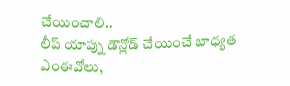చేయించాలి..
లీప్ యాప్ను డౌన్లోడ్ చేయించే బాధ్యత ఎంఈవోలు,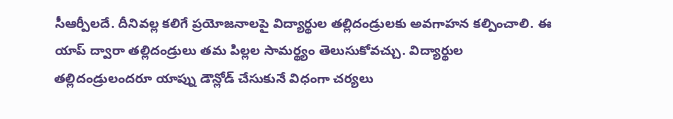సీఆర్పీలదే. దీనివల్ల కలిగే ప్రయోజనాలపై విద్యార్థుల తల్లిదండ్రులకు అవగాహన కల్పించాలి. ఈ యాప్ ద్వారా తల్లిదండ్రులు తమ పిల్లల సామర్థ్యం తెలుసుకోవచ్చు. విద్యార్థుల తల్లిదండ్రులందరూ యాప్ను డౌన్లోడ్ చేసుకునే విధంగా చర్యలు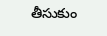తీసుకుం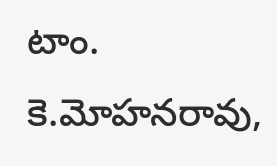టాం.
కె.మోహనరావు,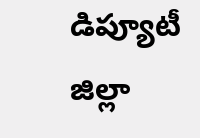డిప్యూటీ జిల్లా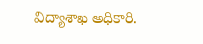విద్యాశాఖ అధికారి.